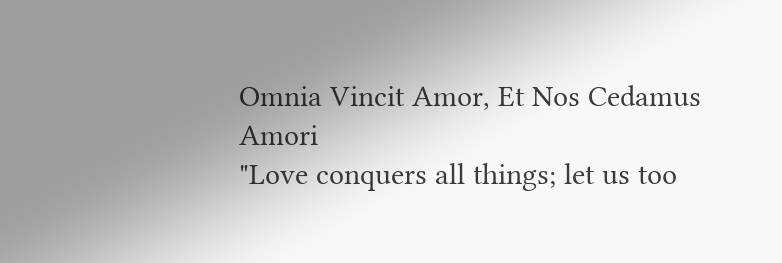Omnia Vincit Amor, Et Nos Cedamus Amori
"Love conquers all things; let us too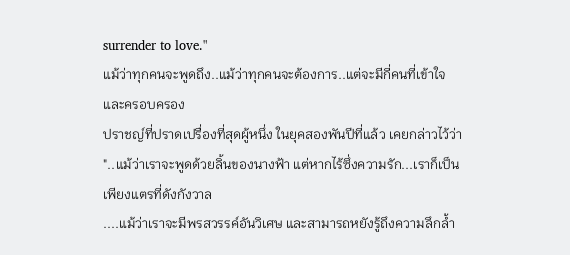surrender to love."
แม้ว่าทุกคนจะพูดถึง..แม้ว่าทุกคนจะต้องการ..แต่จะมีกี่คนที่เข้าใจ และครอบครอง
ปราชญ์ที่ปราดเปรื่องที่สุดผู้หนึ่ง ในยุคสองพันปีที่แล้ว เคยกล่าวไว้ว่า
"..แม้ว่าเราจะพูดด้วยลิ้นของนางฟ้า แต่หากไร้ซึ่งความรัก...เราก็เป็นเพียงแตรที่ดังกังวาล
....แม้ว่าเราจะมีพรสวรรค์อันวิเศษ และสามารถหยังรู้ถึงความลึกล้ำ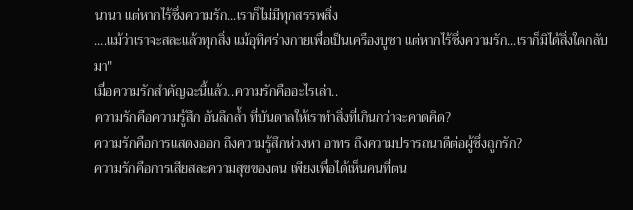นานา แต่หากไร้ซึ่งความรัก...เราก็ไม่มีทุกสรรพสิ่ง
....แม้ว่าเราจะสละแล้วทุกสิ่ง แม้อุทิศร่างกายเพื่อเป็นเครืองบูชา แต่หากไร้ซึ่งความรัก...เราก็มิได้สิ่งใดกลับมา"
เมื่อความรักสำคัญฉะนี้แล้ว..ความรักคืออะไรเล่า..
ความรักคือความรู้สึก อันลึกล้ำ ที่บันดาลให้เราทำสิ่งที่เกินกว่าจะคาดคิด?
ความรักคือการแสดงออก ถึงความรู้สึกห่วงหา อาทร ถึงความปรารถนาดีต่อผู้ซึ่งถูกรัก?
ความรักคือการเสียสละความสุขของตน เพียงเพื่อได้เห็นคนที่ตน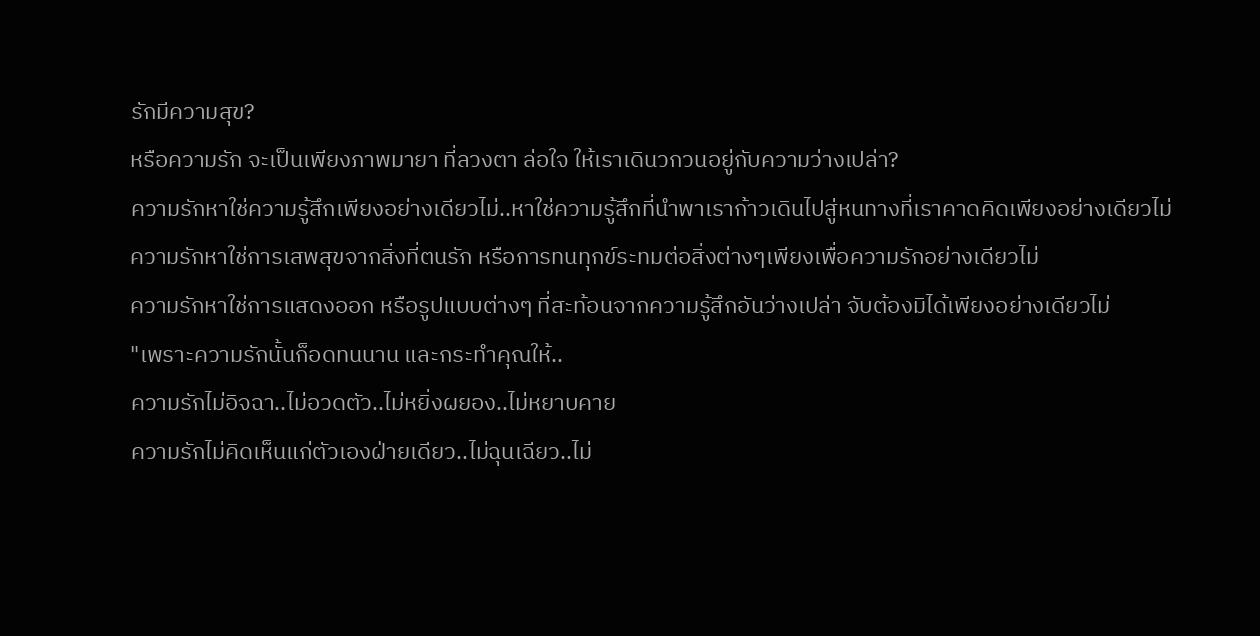รักมีความสุข?
หรือความรัก จะเป็นเพียงภาพมายา ที่ลวงตา ล่อใจ ให้เราเดินวกวนอยู่กับความว่างเปล่า?
ความรักหาใช่ความรู้สึกเพียงอย่างเดียวไม่..หาใช่ความรู้สึกที่นำพาเราก้าวเดินไปสู่หนทางที่เราคาดคิดเพียงอย่างเดียวไม่
ความรักหาใช่การเสพสุขจากสิ่งที่ตนรัก หรือการทนทุกข์ระทมต่อสิ่งต่างๆเพียงเพื่อความรักอย่างเดียวไม่
ความรักหาใช่การแสดงออก หรือรูปแบบต่างๆ ที่สะท้อนจากความรู้สึกอันว่างเปล่า จับต้องมิได้เพียงอย่างเดียวไม่
"เพราะความรักนั้นก็อดทนนาน และกระทำคุณให้..
ความรักไม่อิจฉา..ไม่อวดตัว..ไม่หยิ่งผยอง..ไม่หยาบคาย
ความรักไม่คิดเห็นแก่ตัวเองฝ่ายเดียว..ไม่ฉุนเฉียว..ไม่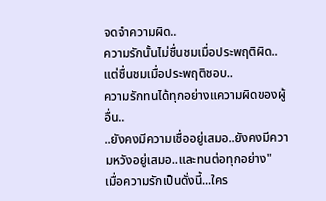จดจำความผิด..
ความรักนั้นไม่ชื่นชมเมื่อประพฤติผิด..แต่ชื่นชมเมื่อประพฤติชอบ..
ความรักทนได้ทุกอย่างแความผิดของผู้อื่น..
..ยังคงมีความเชื่ออยู่เสมอ..ยังคงมีความหวังอยู่เสมอ..และทนต่อทุกอย่าง"
เมื่อความรักเป็นดั่งนี้...ใคร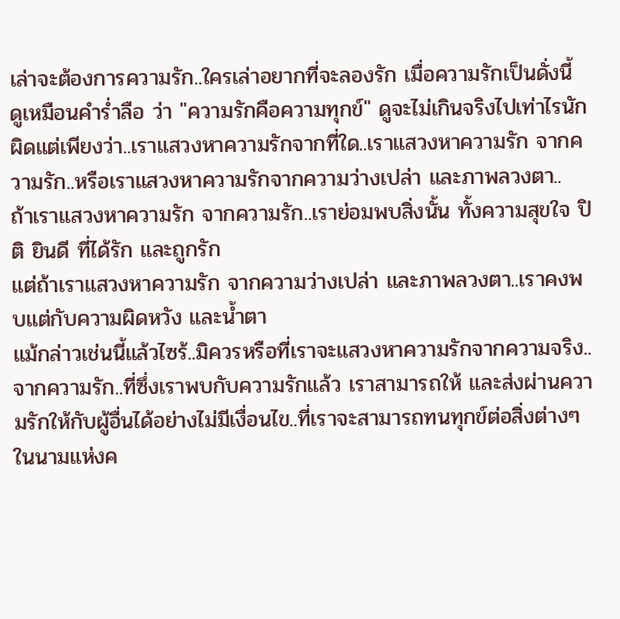เล่าจะต้องการความรัก..ใครเล่าอยากที่จะลองรัก เมื่อความรักเป็นดั่งนี้
ดูเหมือนคำร่ำลือ ว่า "ความรักคือความทุกข์" ดูจะไม่เกินจริงไปเท่าไรนัก
ผิดแต่เพียงว่า..เราแสวงหาความรักจากที่ใด..เราแสวงหาความรัก จากความรัก..หรือเราแสวงหาความรักจากความว่างเปล่า และภาพลวงตา..
ถ้าเราแสวงหาความรัก จากความรัก..เราย่อมพบสิ่งนั้น ทั้งความสุขใจ ปิติ ยินดี ที่ได้รัก และถูกรัก
แต่ถ้าเราแสวงหาความรัก จากความว่างเปล่า และภาพลวงตา..เราคงพบแต่กับความผิดหวัง และน้ำตา
แม้กล่าวเช่นนี้แล้วไซร้..มิควรหรือที่เราจะแสวงหาความรักจากความจริง..จากความรัก..ที่ซึ่งเราพบกับความรักแล้ว เราสามารถให้ และส่งผ่านความรักให้กับผู้อื่นได้อย่างไม่มีเงื่อนไข..ที่เราจะสามารถทนทุกข์ต่อสิ่งต่างๆในนามแห่งค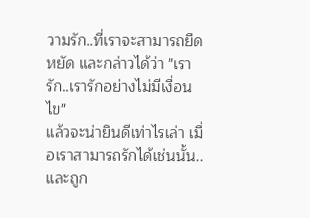วามรัก..ที่เราจะสามารถยืดหยัด และกล่าวได้ว่า "เรารัก..เรารักอย่างไม่มีเงื่อนไข"
แล้วจะน่ายินดีเท่าไรเล่า เมื่อเราสามารถรักได้เช่นนั้น..และถูก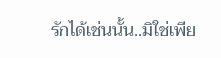รักได้เช่นนั้น..มิใช่เพีย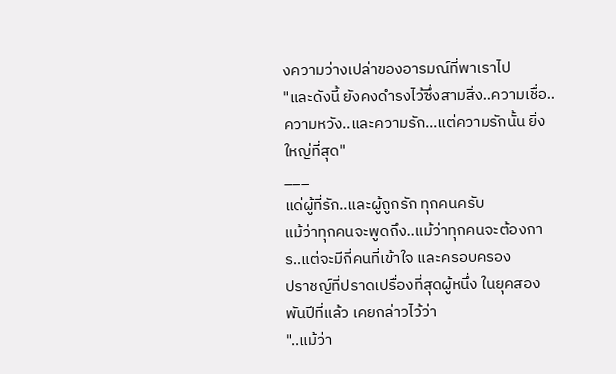งความว่างเปล่าของอารมณ์ที่พาเราไป
"และดังนี้ ยังคงดำรงไว้ซึ่งสามสิ่ง..ความเชื่อ..ความหวัง..และความรัก...แต่ความรักนั้น ยิ่งใหญ่ที่สุด"
___
แด่ผู้ที่รัก..และผู้ถูกรัก ทุกคนครับ
แม้ว่าทุกคนจะพูดถึง..แม้ว่าทุกคนจะต้องการ..แต่จะมีกี่คนที่เข้าใจ และครอบครอง
ปราชญ์ที่ปราดเปรื่องที่สุดผู้หนึ่ง ในยุคสองพันปีที่แล้ว เคยกล่าวไว้ว่า
"..แม้ว่า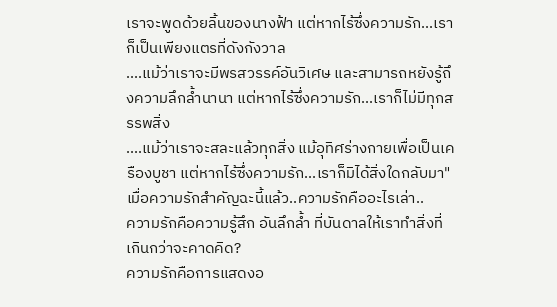เราจะพูดด้วยลิ้นของนางฟ้า แต่หากไร้ซึ่งความรัก...เราก็เป็นเพียงแตรที่ดังกังวาล
....แม้ว่าเราจะมีพรสวรรค์อันวิเศษ และสามารถหยังรู้ถึงความลึกล้ำนานา แต่หากไร้ซึ่งความรัก...เราก็ไม่มีทุกสรรพสิ่ง
....แม้ว่าเราจะสละแล้วทุกสิ่ง แม้อุทิศร่างกายเพื่อเป็นเครืองบูชา แต่หากไร้ซึ่งความรัก...เราก็มิได้สิ่งใดกลับมา"
เมื่อความรักสำคัญฉะนี้แล้ว..ความรักคืออะไรเล่า..
ความรักคือความรู้สึก อันลึกล้ำ ที่บันดาลให้เราทำสิ่งที่เกินกว่าจะคาดคิด?
ความรักคือการแสดงอ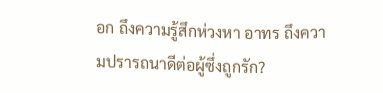อก ถึงความรู้สึกห่วงหา อาทร ถึงความปรารถนาดีต่อผู้ซึ่งถูกรัก?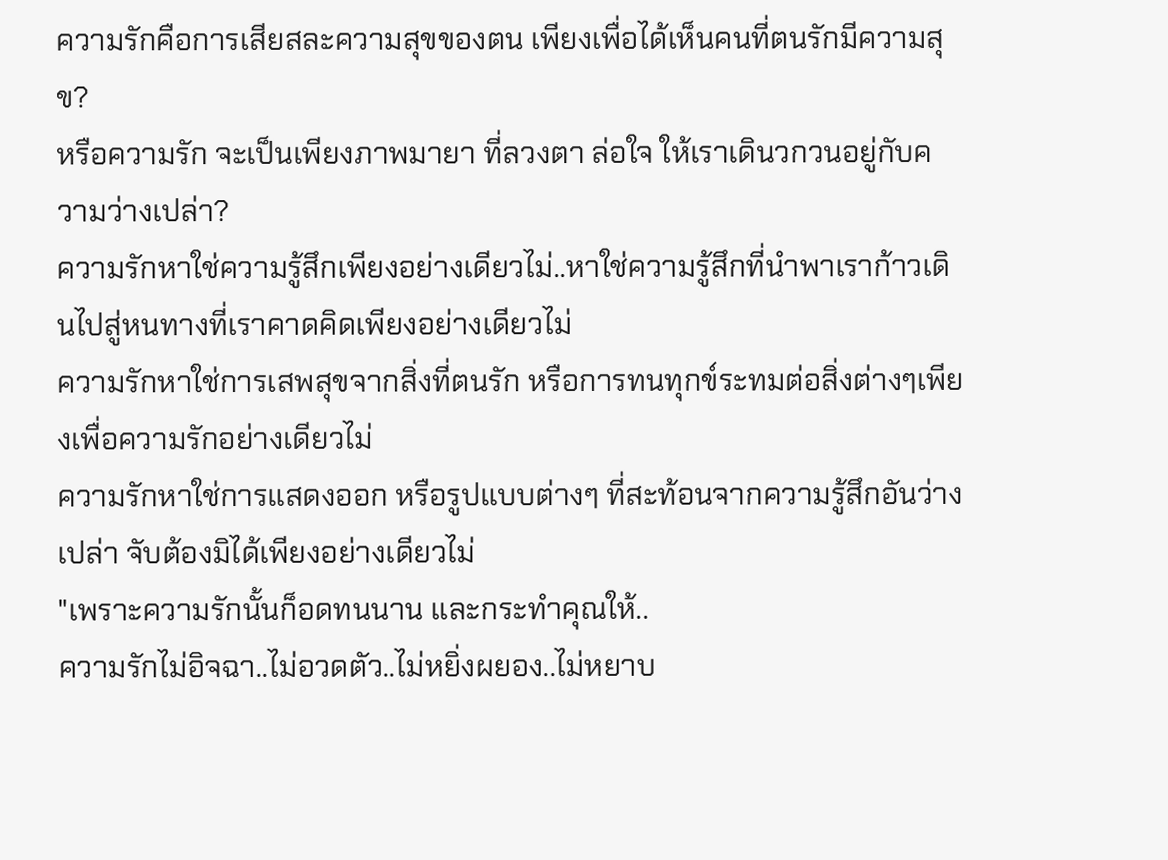ความรักคือการเสียสละความสุขของตน เพียงเพื่อได้เห็นคนที่ตนรักมีความสุข?
หรือความรัก จะเป็นเพียงภาพมายา ที่ลวงตา ล่อใจ ให้เราเดินวกวนอยู่กับความว่างเปล่า?
ความรักหาใช่ความรู้สึกเพียงอย่างเดียวไม่..หาใช่ความรู้สึกที่นำพาเราก้าวเดินไปสู่หนทางที่เราคาดคิดเพียงอย่างเดียวไม่
ความรักหาใช่การเสพสุขจากสิ่งที่ตนรัก หรือการทนทุกข์ระทมต่อสิ่งต่างๆเพียงเพื่อความรักอย่างเดียวไม่
ความรักหาใช่การแสดงออก หรือรูปแบบต่างๆ ที่สะท้อนจากความรู้สึกอันว่างเปล่า จับต้องมิได้เพียงอย่างเดียวไม่
"เพราะความรักนั้นก็อดทนนาน และกระทำคุณให้..
ความรักไม่อิจฉา..ไม่อวดตัว..ไม่หยิ่งผยอง..ไม่หยาบ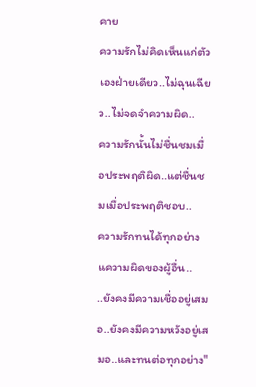คาย
ความรักไม่คิดเห็นแก่ตัวเองฝ่ายเดียว..ไม่ฉุนเฉียว..ไม่จดจำความผิด..
ความรักนั้นไม่ชื่นชมเมื่อประพฤติผิด..แต่ชื่นชมเมื่อประพฤติชอบ..
ความรักทนได้ทุกอย่างแความผิดของผู้อื่น..
..ยังคงมีความเชื่ออยู่เสมอ..ยังคงมีความหวังอยู่เสมอ..และทนต่อทุกอย่าง"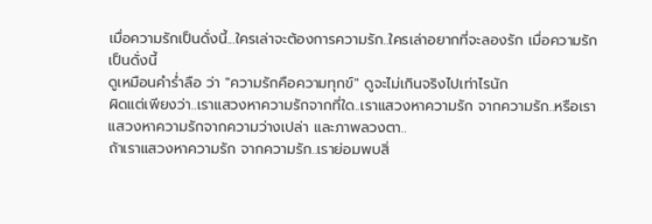เมื่อความรักเป็นดั่งนี้...ใครเล่าจะต้องการความรัก..ใครเล่าอยากที่จะลองรัก เมื่อความรักเป็นดั่งนี้
ดูเหมือนคำร่ำลือ ว่า "ความรักคือความทุกข์" ดูจะไม่เกินจริงไปเท่าไรนัก
ผิดแต่เพียงว่า..เราแสวงหาความรักจากที่ใด..เราแสวงหาความรัก จากความรัก..หรือเราแสวงหาความรักจากความว่างเปล่า และภาพลวงตา..
ถ้าเราแสวงหาความรัก จากความรัก..เราย่อมพบสิ่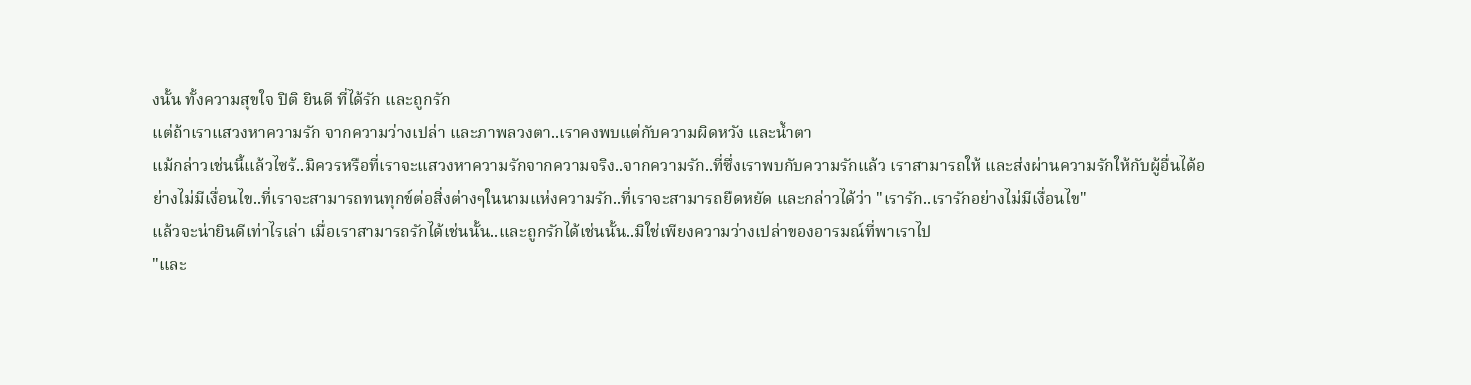งนั้น ทั้งความสุขใจ ปิติ ยินดี ที่ได้รัก และถูกรัก
แต่ถ้าเราแสวงหาความรัก จากความว่างเปล่า และภาพลวงตา..เราคงพบแต่กับความผิดหวัง และน้ำตา
แม้กล่าวเช่นนี้แล้วไซร้..มิควรหรือที่เราจะแสวงหาความรักจากความจริง..จากความรัก..ที่ซึ่งเราพบกับความรักแล้ว เราสามารถให้ และส่งผ่านความรักให้กับผู้อื่นได้อย่างไม่มีเงื่อนไข..ที่เราจะสามารถทนทุกข์ต่อสิ่งต่างๆในนามแห่งความรัก..ที่เราจะสามารถยืดหยัด และกล่าวได้ว่า "เรารัก..เรารักอย่างไม่มีเงื่อนไข"
แล้วจะน่ายินดีเท่าไรเล่า เมื่อเราสามารถรักได้เช่นนั้น..และถูกรักได้เช่นนั้น..มิใช่เพียงความว่างเปล่าของอารมณ์ที่พาเราไป
"และ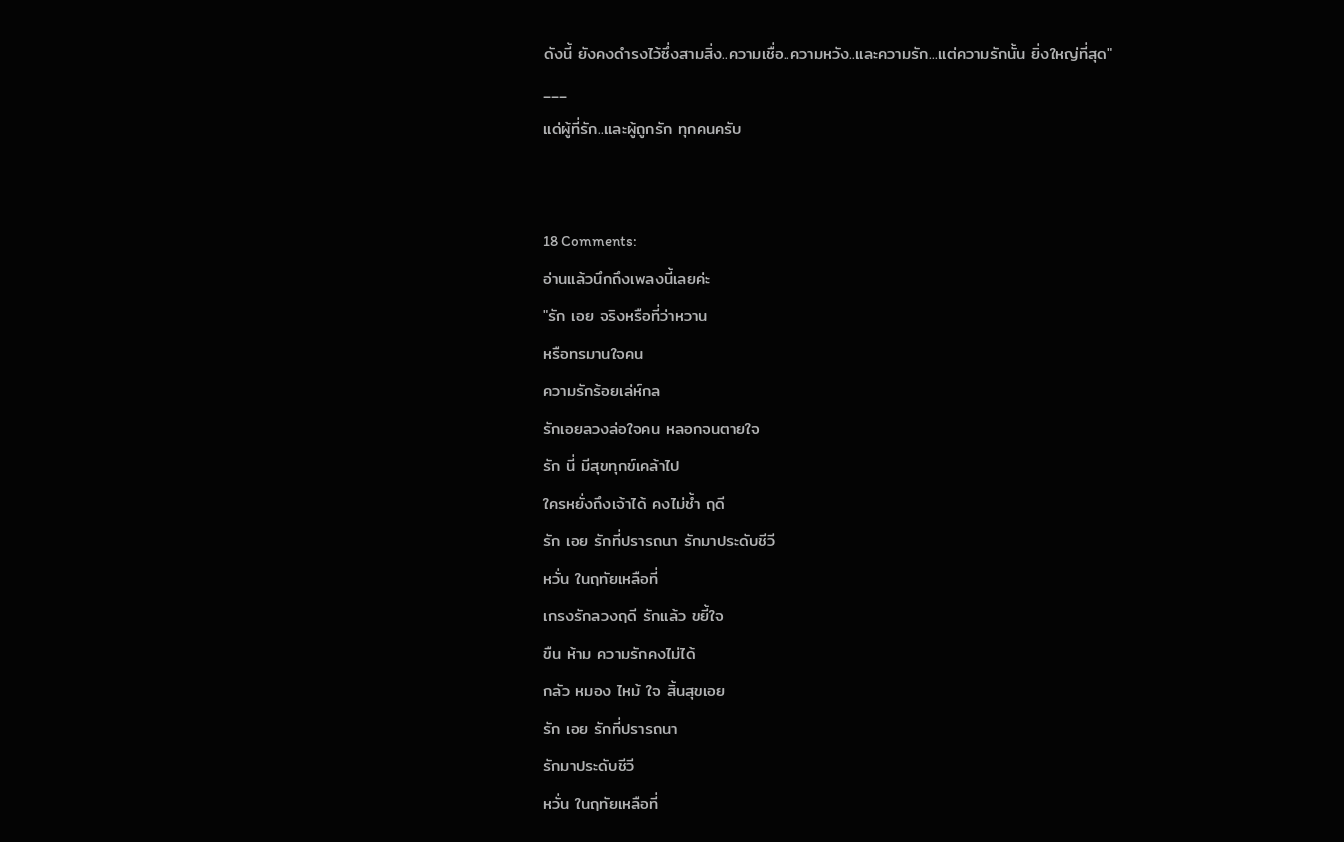ดังนี้ ยังคงดำรงไว้ซึ่งสามสิ่ง..ความเชื่อ..ความหวัง..และความรัก...แต่ความรักนั้น ยิ่งใหญ่ที่สุด"
___
แด่ผู้ที่รัก..และผู้ถูกรัก ทุกคนครับ


18 Comments:
อ่านแล้วนึกถึงเพลงนี้เลยค่ะ
"รัก เอย จริงหรือที่ว่าหวาน
หรือทรมานใจคน
ความรักร้อยเล่ห์กล
รักเอยลวงล่อใจคน หลอกจนตายใจ
รัก นี่ มีสุขทุกข์เคล้าไป
ใครหยั่งถึงเจ้าได้ คงไม่ช้ำ ฤดี
รัก เอย รักที่ปรารถนา รักมาประดับชีวี
หวั่น ในฤทัยเหลือที่
เกรงรักลวงฤดี รักแล้ว ขยี้ใจ
ขืน ห้าม ความรักคงไม่ได้
กลัว หมอง ไหม้ ใจ สิ้นสุขเอย
รัก เอย รักที่ปรารถนา
รักมาประดับชีวี
หวั่น ในฤทัยเหลือที่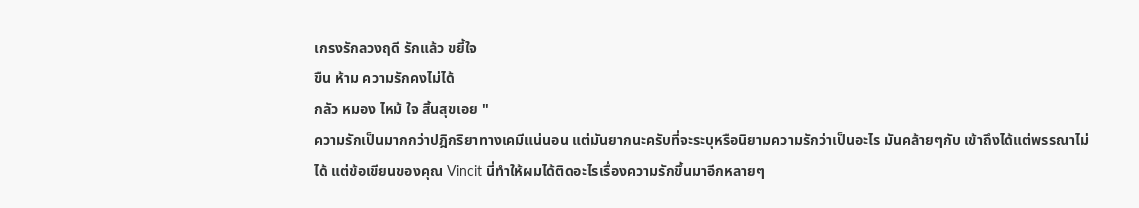เกรงรักลวงฤดี รักแล้ว ขยี้ใจ
ขืน ห้าม ความรักคงไม่ได้
กลัว หมอง ไหม้ ใจ สิ้นสุขเอย "
ความรักเป็นมากกว่าปฎิกริยาทางเคมีแน่นอน แต่มันยากนะครับที่จะระบุหรือนิยามความรักว่าเป็นอะไร มันคล้ายๆกับ เข้าถึงได้แต่พรรณาไม่ได้ แต่ข้อเขียนของคุณ Vincit นี่ทำให้ผมได้ติดอะไรเรื่องความรักขึ้นมาอีกหลายๆ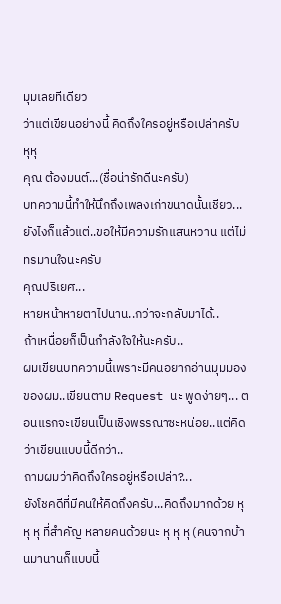มุมเลยทีเดียว
ว่าแต่เขียนอย่างนี้ คิดถึงใครอยู่หรือเปล่าครับ หุหุ
คุณ ต้องมนต์...(ชื่อน่ารักดีนะครับ)
บทความนี้ทำให้นึกถึงเพลงเก่าขนาดนั้นเชียว...
ยังไงก็แล้วแต่..ขอให้มีความรักแสนหวาน แต่ไม่ทรมานใจนะครับ
คุณปริเยศ...
หายหน้าหายตาไปนาน..กว่าจะกลับมาได้..
ถ้าเหนื่อยก็เป็นกำลังใจให้นะครับ..
ผมเขียนบทความนี้เพราะมีคนอยากอ่านมุมมองของผม..เขียนตาม Request นะ พูดง่ายๆ... ตอนแรกจะเขียนเป็นเชิงพรรณาซะหน่อย..แต่คิดว่าเขียนแบบนี้ดีกว่า..
ถามผมว่าคิดถึงใครอยู่หรือเปล่า?...
ยังโชคดีที่มีคนให้คิดถึงครับ...คิดถึงมากด้วย หุ หุ หุ ที่สำคัญ หลายคนด้วยนะ หุ หุ หุ (คนจากบ้านมานานก็แบบนี้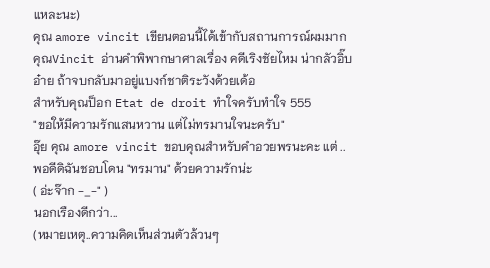แหละนะ)
คุณ amore vincit เขียนตอนนี้ได้เข้ากับสถานการณ์ผมมาก
คุณVincit อ่านคำพิพากษาศาลเรื่อง คดีเริงชัยไหม น่ากลัวอิ๊บอ๋าย ถ้าจบกลับมาอยู่แบงก์ชาติระวังด้วยเด้อ
สำหรับคุณป็อก Etat de droit ทำใจครับทำใจ 555
"ขอให้มีความรักแสนหวาน แต่ไม่ทรมานใจนะครับ"
อุ๊ย คุณ amore vincit ขอบคุณสำหรับคำอวยพรนะคะ แต่ ..
พอดีดิฉันชอบโดน "ทรมาน" ด้วยความรักน่ะ
( อ่ะจ๊าก -_-" )
นอกเรืองดีกว่า...
(หมายเหตุ..ความคิดเห็นส่วนตัวล้วนๆ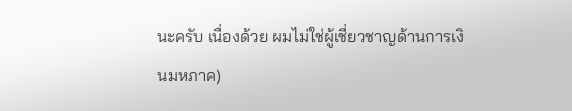นะครับ เนื่องด้วย ผมไม่ใช่ผู้เชี่ยวชาญด้านการเงินมหภาค)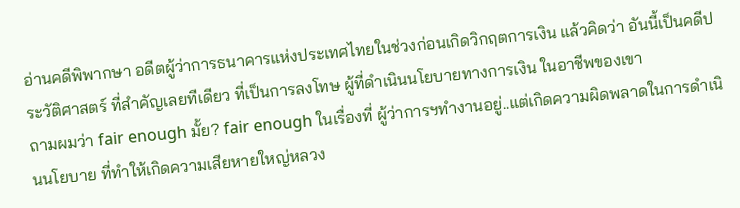อ่านคดีพิพากษา อดีตผู้ว่าการธนาคารแห่งประเทศไทยในช่วงก่อนเกิดวิกฤตการเงิน แล้วคิดว่า อันนี้เป็นคดีประวัติศาสตร์ ที่สำคัญเลยทีเดียว ที่เป็นการลงโทษ ผู้ที่ดำเนินนโยบายทางการเงิน ในอาชีพของเขา
ถามผมว่า fair enough มั้ย? fair enough ในเรื่องที่ ผู้ว่าการฯทำงานอยู่..แต่เกิดความผิดพลาดในการดำเนินนโยบาย ที่ทำให้เกิดความเสียหายใหญ่หลวง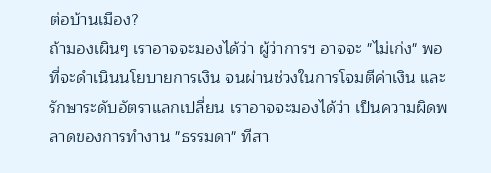ต่อบ้านเมือง?
ถ้ามองเผินๆ เราอาจจะมองได้ว่า ผู้ว่าการฯ อาจจะ "ไม่เก่ง" พอที่จะดำเนินนโยบายการเงิน จนผ่านช่วงในการโจมตีค่าเงิน และรักษาระดับอัตราแลกเปลี่ยน เราอาจจะมองได้ว่า เป็นความผิดพลาดของการทำงาน "ธรรมดา" ทีสา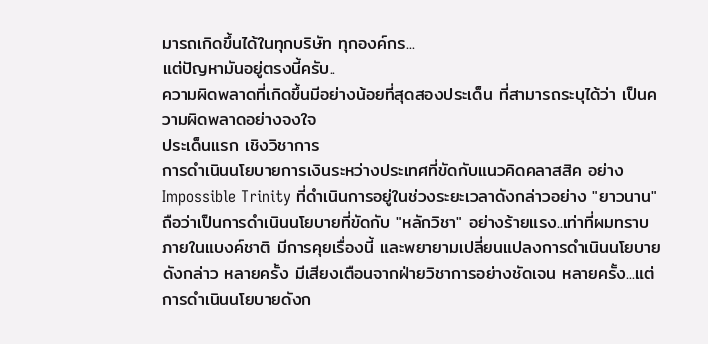มารถเกิดขึ้นได้ในทุกบริษัท ทุกองค์กร...
แต่ปัญหามันอยู่ตรงนี้ครับ..
ความผิดพลาดที่เกิดขึ้นมีอย่างน้อยที่สุดสองประเด็น ที่สามารถระบุได้ว่า เป็นความผิดพลาดอย่างจงใจ
ประเด็นแรก เชิงวิชาการ
การดำเนินนโยบายการเงินระหว่างประเทศที่ขัดกับแนวคิดคลาสสิค อย่าง Impossible Trinity ที่ดำเนินการอยู่ในช่วงระยะเวลาดังกล่าวอย่าง "ยาวนาน" ถือว่าเป็นการดำเนินนโยบายที่ขัดกับ "หลักวิชา" อย่างร้ายแรง..เท่าที่ผมทราบ ภายในแบงค์ชาติ มีการคุยเรื่องนี้ และพยายามเปลี่ยนแปลงการดำเนินนโยบายดังกล่าว หลายครั้ง มีเสียงเตือนจากฝ่ายวิชาการอย่างชัดเจน หลายครั้ง...แต่การดำเนินนโยบายดังก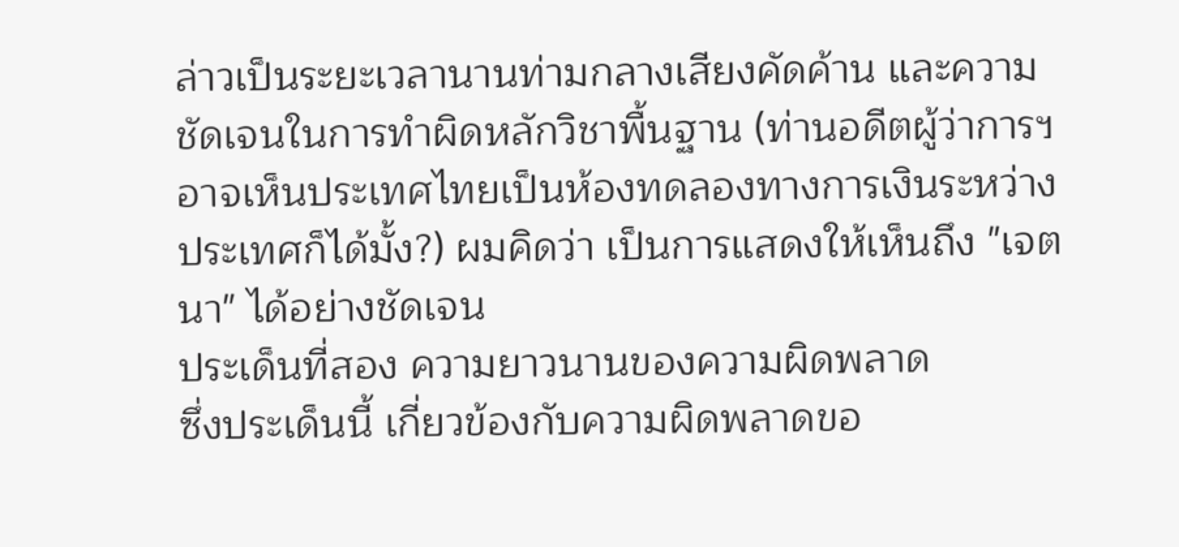ล่าวเป็นระยะเวลานานท่ามกลางเสียงคัดค้าน และความชัดเจนในการทำผิดหลักวิชาพื้นฐาน (ท่านอดีตผู้ว่าการฯอาจเห็นประเทศไทยเป็นห้องทดลองทางการเงินระหว่างประเทศก็ได้มั้ง?) ผมคิดว่า เป็นการแสดงให้เห็นถึง "เจตนา" ได้อย่างชัดเจน
ประเด็นที่สอง ความยาวนานของความผิดพลาด
ซึ่งประเด็นนี้ เกี่ยวข้องกับความผิดพลาดขอ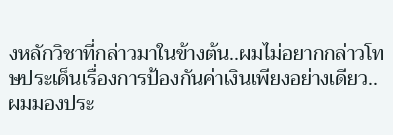งหลักวิชาที่กล่าวมาในข้างต้น..ผมไม่อยากกล่าวโทษประเด็นเรื่องการป้องกันค่าเงินเพียงอย่างเดียว..ผมมองประ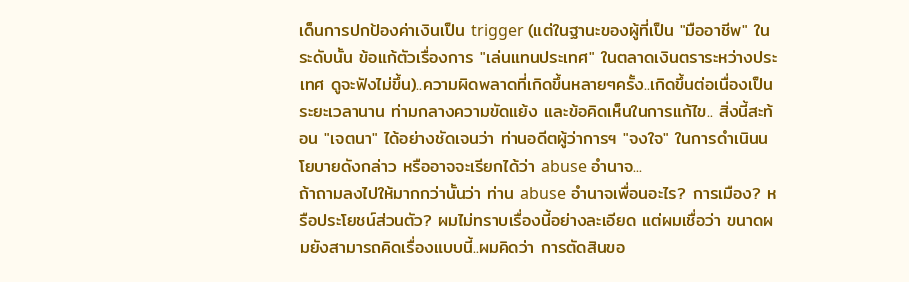เด็นการปกป้องค่าเงินเป็น trigger (แต่ในฐานะของผู้ที่เป็น "มืออาชีพ" ในระดับนั้น ข้อแก้ตัวเรื่องการ "เล่นแทนประเทศ" ในตลาดเงินตราระหว่างประเทศ ดูจะฟังไม่ขึ้น)..ความผิดพลาดที่เกิดขึ้นหลายๆครั้ง..เกิดขึ้นต่อเนื่องเป็นระยะเวลานาน ท่ามกลางความขัดแย้ง และข้อคิดเห็นในการแก้ไข.. สิ่งนี้สะท้อน "เจตนา" ได้อย่างชัดเจนว่า ท่านอดีตผู้ว่าการฯ "จงใจ" ในการดำเนินนโยบายดังกล่าว หรืออาจจะเรียกได้ว่า abuse อำนาจ...
ถ้าถามลงไปให้มากกว่านั้นว่า ท่าน abuse อำนาจเพื่อนอะไร? การเมือง? หรือประโยชน์ส่วนตัว? ผมไม่ทราบเรื่องนี้อย่างละเอียด แต่ผมเชื่อว่า ขนาดผมยังสามารถคิดเรื่องแบบนี้..ผมคิดว่า การตัดสินขอ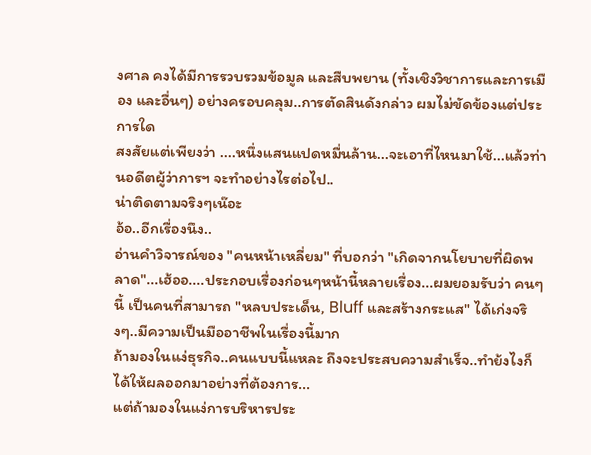งศาล คงได้มีการรวบรวมข้อมูล และสืบพยาน (ทั้งเชิงวิชาการและการเมือง และอื่นๆ) อย่างครอบคลุม..การตัดสินดังกล่าว ผมไม่ขัดข้องแต่ประการใด
สงสัยแต่เพียงว่า ....หนึ่งแสนแปดหมื่นล้าน...จะเอาที่ไหนมาใช้...แล้วท่านอดีตผู้ว่าการฯ จะทำอย่างไรต่อไป..
น่าติดตามจริงๆเน๊อะ
อ้อ..อีกเรื่องนึง..
อ่านคำวิจารณ์ของ "คนหน้าเหลี่ยม" ที่บอกว่า "เกิดจากนโยบายที่ผิดพลาด"...เฮ้ออ....ประกอบเรื่องก่อนๆหน้านี้หลายเรื่อง...ผมยอมรับว่า คนๆนี้ เป็นคนที่สามารถ "หลบประเด็น, Bluff และสร้างกระแส" ได้เก่งจริงๆ..มีความเป็นมืออาชีพในเรื่องนี้มาก
ถ้ามองในแง่ธุรกิจ..คนแบบนี้แหละ ถึงจะประสบความสำเร็จ..ทำย้งไงก็ได้ให้ผลออกมาอย่างที่ต้องการ...
แต่ถ้ามองในแง่การบริหารประ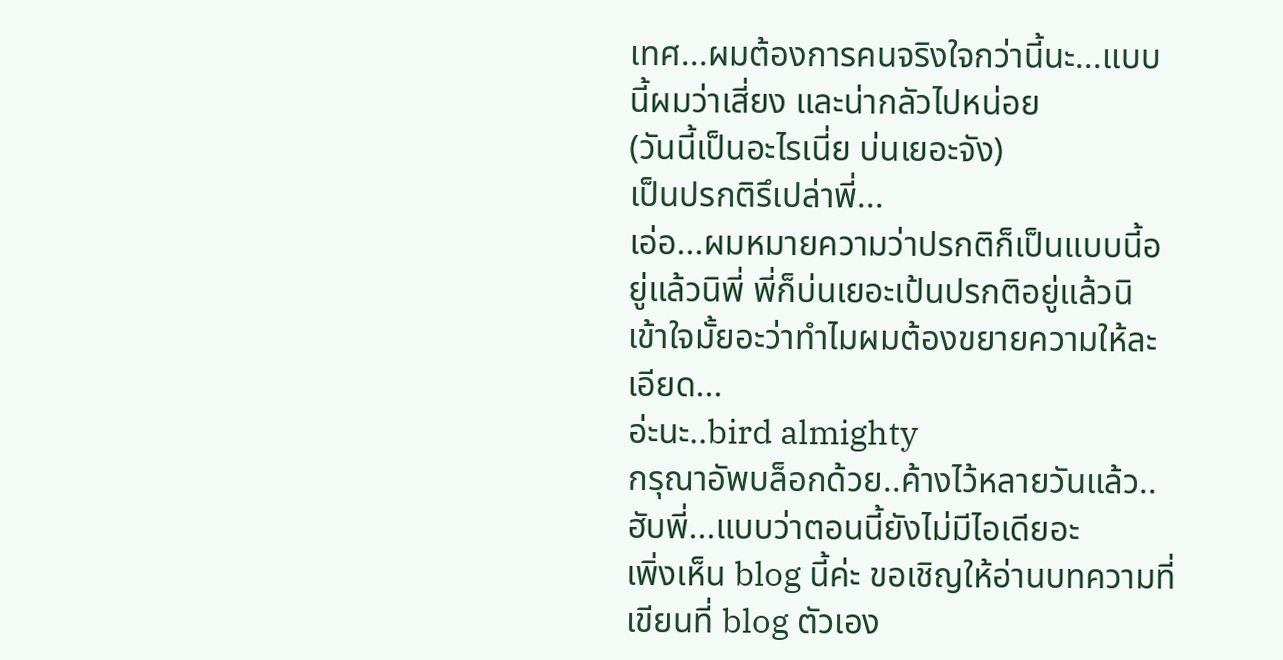เทศ...ผมต้องการคนจริงใจกว่านี้นะ...แบบนี้ผมว่าเสี่ยง และน่ากลัวไปหน่อย
(วันนี้เป็นอะไรเนี่ย บ่นเยอะจัง)
เป็นปรกติรึเปล่าพี่...
เอ่อ...ผมหมายความว่าปรกติก็เป็นแบบนี้อยู่แล้วนิพี่ พี่ก็บ่นเยอะเป้นปรกติอยู่แล้วนิ
เข้าใจมั้ยอะว่าทำไมผมต้องขยายความให้ละเอียด...
อ่ะนะ..bird almighty
กรุณาอัพบล็อกด้วย..ค้างไว้หลายวันแล้ว..
ฮับพี่...แบบว่าตอนนี้ยังไม่มีไอเดียอะ
เพิ่งเห็น blog นี้ค่ะ ขอเชิญให้อ่านบทความที่เขียนที่ blog ตัวเอง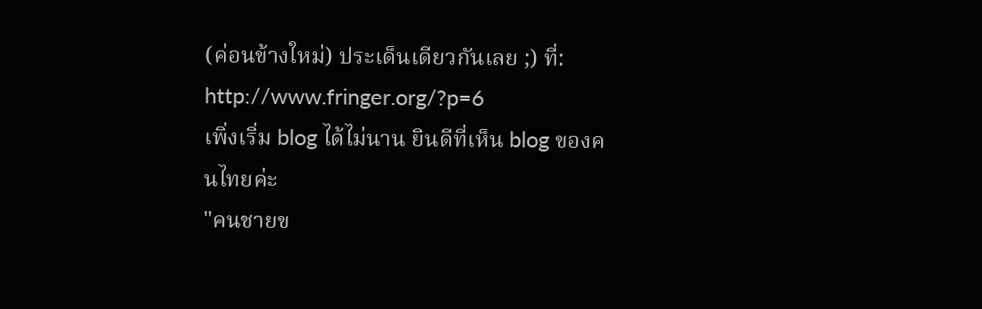(ค่อนข้างใหม่) ประเด็นเดียวกันเลย ;) ที่:
http://www.fringer.org/?p=6
เพิ่งเริ่ม blog ได้ไม่นาน ยินดีที่เห็น blog ของคนไทยค่ะ
"คนชายข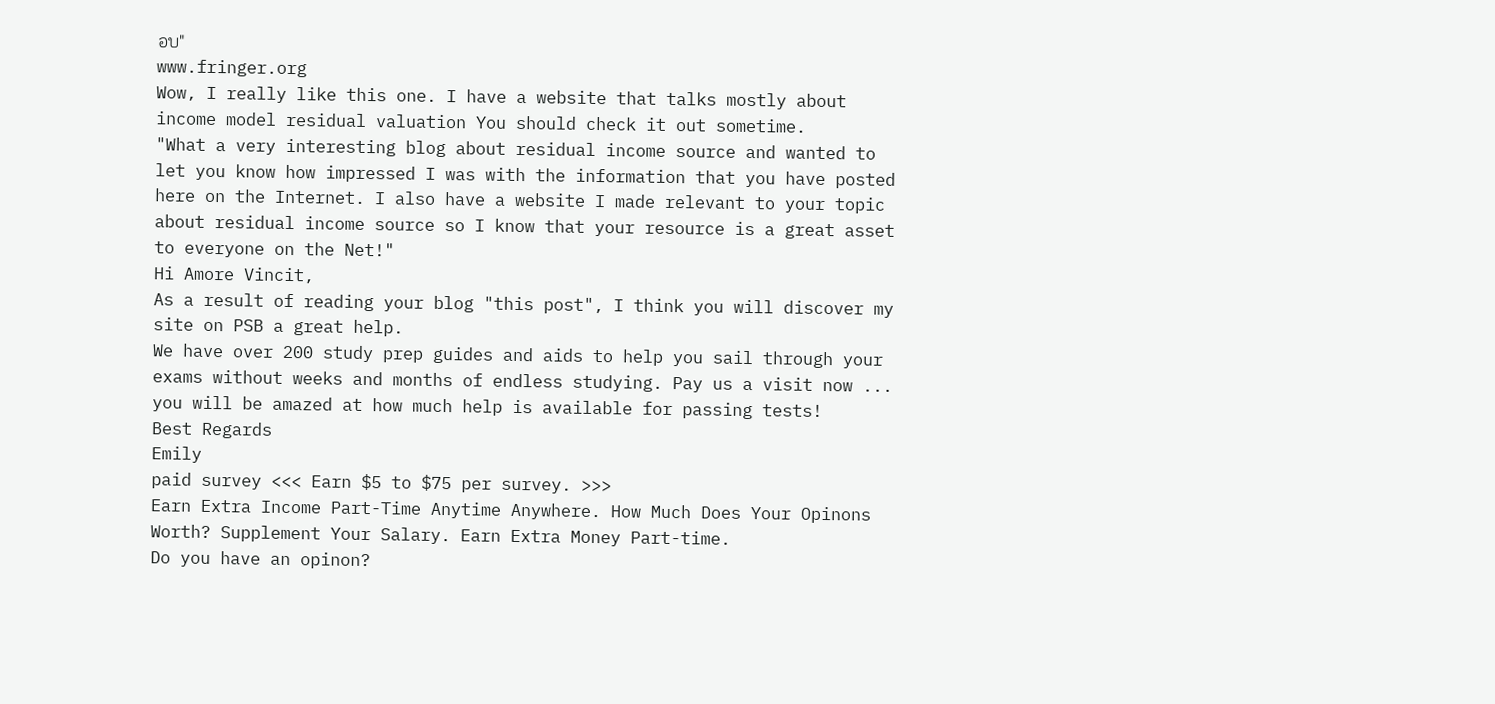อบ"
www.fringer.org
Wow, I really like this one. I have a website that talks mostly about income model residual valuation You should check it out sometime.
"What a very interesting blog about residual income source and wanted to let you know how impressed I was with the information that you have posted here on the Internet. I also have a website I made relevant to your topic about residual income source so I know that your resource is a great asset to everyone on the Net!"
Hi Amore Vincit,
As a result of reading your blog "this post", I think you will discover my site on PSB a great help.
We have over 200 study prep guides and aids to help you sail through your exams without weeks and months of endless studying. Pay us a visit now ... you will be amazed at how much help is available for passing tests!
Best Regards
Emily
paid survey <<< Earn $5 to $75 per survey. >>>
Earn Extra Income Part-Time Anytime Anywhere. How Much Does Your Opinons Worth? Supplement Your Salary. Earn Extra Money Part-time.
Do you have an opinon?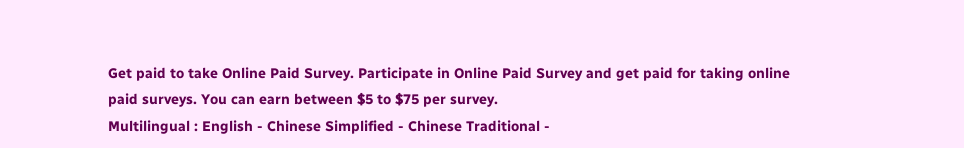Get paid to take Online Paid Survey. Participate in Online Paid Survey and get paid for taking online paid surveys. You can earn between $5 to $75 per survey.
Multilingual : English - Chinese Simplified - Chinese Traditional -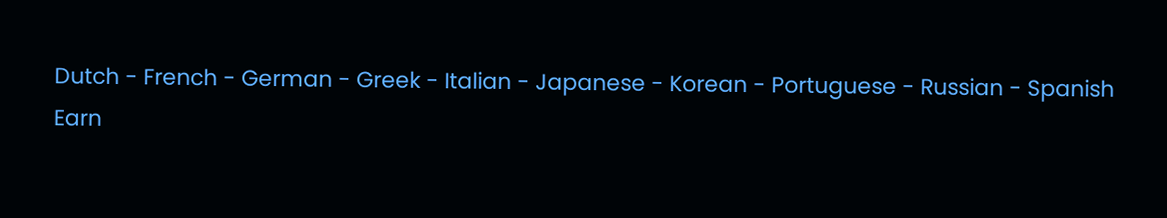Dutch - French - German - Greek - Italian - Japanese - Korean - Portuguese - Russian - Spanish
Earn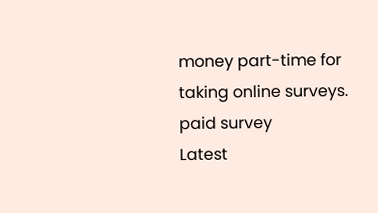money part-time for taking online surveys. paid survey
Latest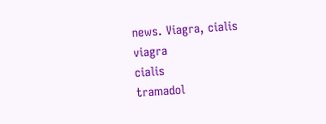news. Viagra, cialis
viagra
cialis
tramadol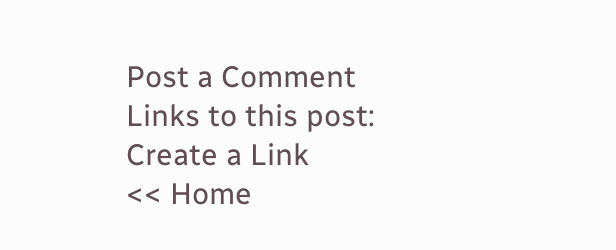Post a Comment
Links to this post:
Create a Link
<< Home